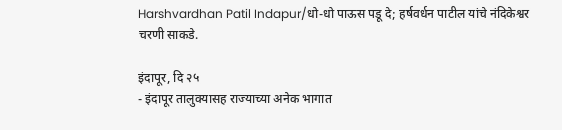Harshvardhan Patil Indapur/धो-धो पाऊस पडू दे; हर्षवर्धन पाटील यांचे नंदिकेश्वर चरणी साकडे.

इंदापूर, दि २५
- इंदापूर तालुक्यासह राज्याच्या अनेक भागात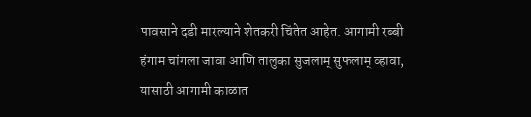पावसाने दडी मारल्याने शेतकरी चिंतेत आहेत. आगामी रब्बी हंगाम चांगला जावा आणि तालुका सुजलाम् सुफलाम् व्हावा, यासाठी आगामी काळात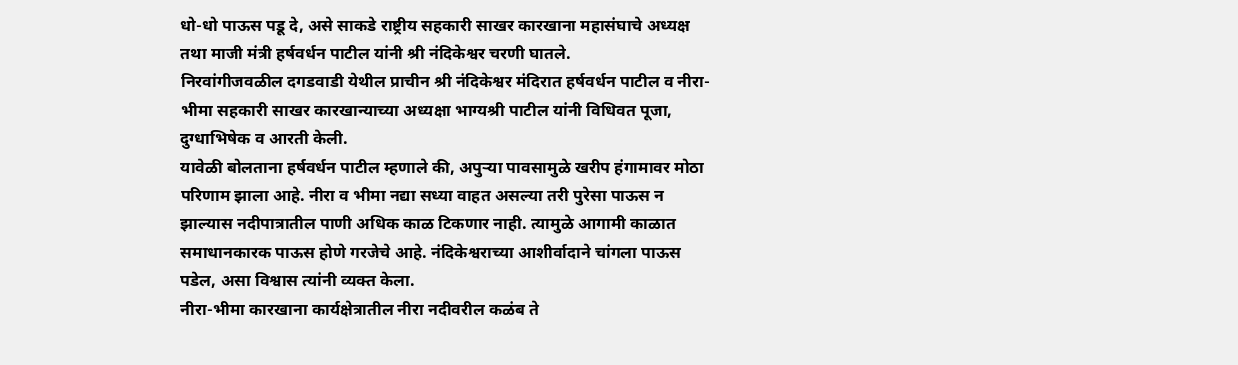धो-धो पाऊस पडू दे, असे साकडे राष्ट्रीय सहकारी साखर कारखाना महासंघाचे अध्यक्ष तथा माजी मंत्री हर्षवर्धन पाटील यांनी श्री नंदिकेश्वर चरणी घातले.
निरवांगीजवळील दगडवाडी येथील प्राचीन श्री नंदिकेश्वर मंदिरात हर्षवर्धन पाटील व नीरा-भीमा सहकारी साखर कारखान्याच्या अध्यक्षा भाग्यश्री पाटील यांनी विधिवत पूजा, दुग्धाभिषेक व आरती केली.
यावेळी बोलताना हर्षवर्धन पाटील म्हणाले की, अपुऱ्या पावसामुळे खरीप हंगामावर मोठा परिणाम झाला आहे. नीरा व भीमा नद्या सध्या वाहत असल्या तरी पुरेसा पाऊस न झाल्यास नदीपात्रातील पाणी अधिक काळ टिकणार नाही. त्यामुळे आगामी काळात समाधानकारक पाऊस होणे गरजेचे आहे. नंदिकेश्वराच्या आशीर्वादाने चांगला पाऊस पडेल, असा विश्वास त्यांनी व्यक्त केला.
नीरा-भीमा कारखाना कार्यक्षेत्रातील नीरा नदीवरील कळंब ते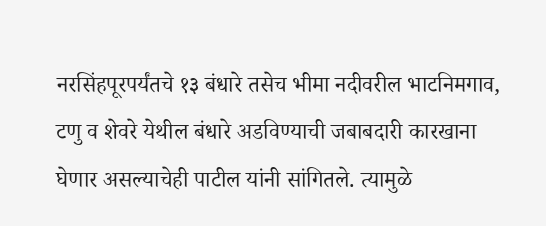नरसिंहपूरपर्यंतचे १३ बंधारे तसेच भीमा नदीवरील भाटनिमगाव, टणु व शेवरे येथील बंधारे अडविण्याची जबाबदारी कारखाना घेणार असल्याचेही पाटील यांनी सांगितले. त्यामुळे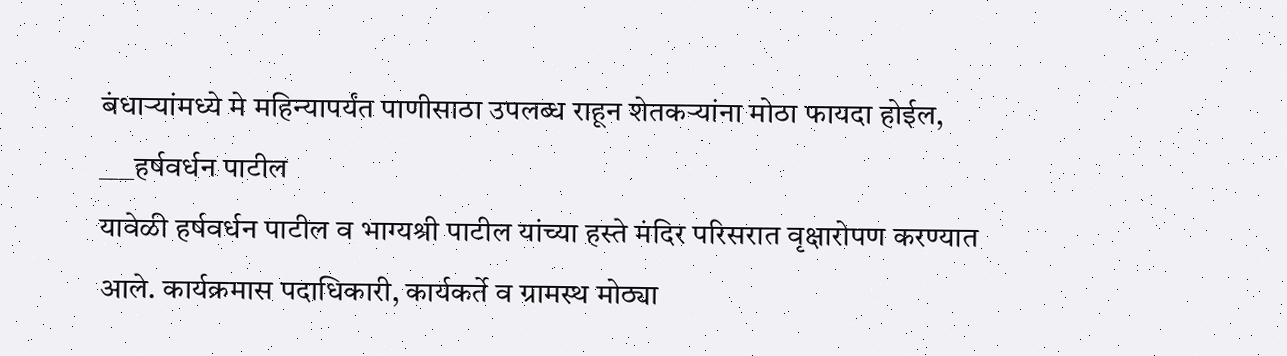बंधाऱ्यांमध्ये मे महिन्यापर्यंत पाणीसाठा उपलब्ध राहून शेतकऱ्यांना मोठा फायदा होईल,
___हर्षवर्धन पाटील
यावेळी हर्षवर्धन पाटील व भाग्यश्री पाटील यांच्या हस्ते मंदिर परिसरात वृक्षारोपण करण्यात आले. कार्यक्रमास पदाधिकारी, कार्यकर्ते व ग्रामस्थ मोठ्या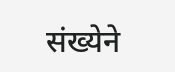संख्येने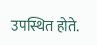उपस्थित होते.